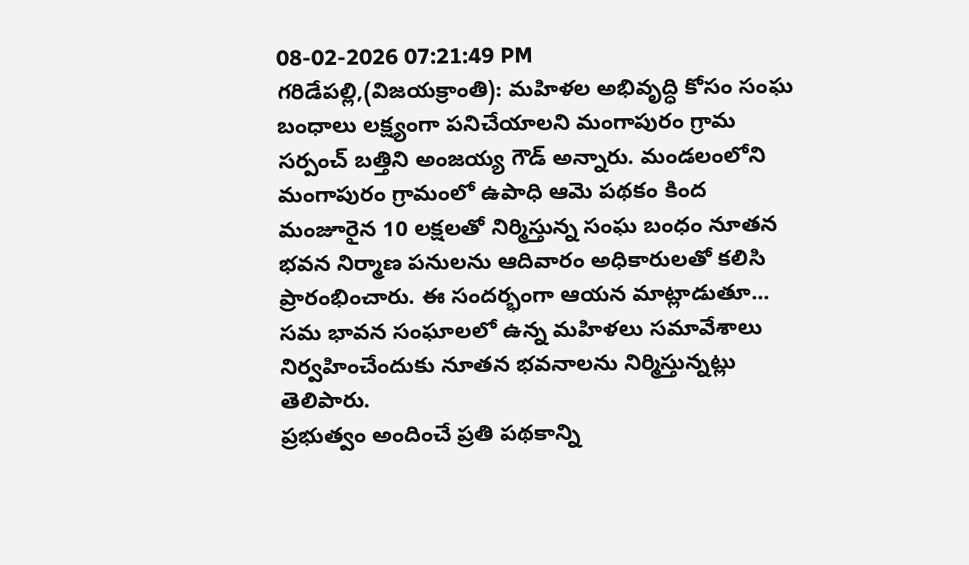08-02-2026 07:21:49 PM
గరిడేపల్లి,(విజయక్రాంతి): మహిళల అభివృద్ధి కోసం సంఘ బంధాలు లక్ష్యంగా పనిచేయాలని మంగాపురం గ్రామ సర్పంచ్ బత్తిని అంజయ్య గౌడ్ అన్నారు. మండలంలోని మంగాపురం గ్రామంలో ఉపాధి ఆమె పథకం కింద మంజూరైన 10 లక్షలతో నిర్మిస్తున్న సంఘ బంధం నూతన భవన నిర్మాణ పనులను ఆదివారం అధికారులతో కలిసి ప్రారంభించారు. ఈ సందర్భంగా ఆయన మాట్లాడుతూ... సమ భావన సంఘాలలో ఉన్న మహిళలు సమావేశాలు నిర్వహించేందుకు నూతన భవనాలను నిర్మిస్తున్నట్లు తెలిపారు.
ప్రభుత్వం అందించే ప్రతి పథకాన్ని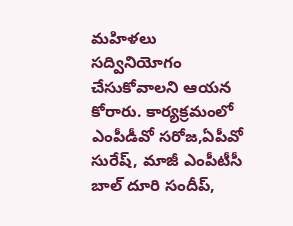మహిళలు సద్వినియోగం చేసుకోవాలని ఆయన కోరారు. కార్యక్రమంలో ఎంపీడీవో సరోజ,ఏపీవో సురేష్, మాజీ ఎంపీటీసీ బాల్ దూరి సందీప్,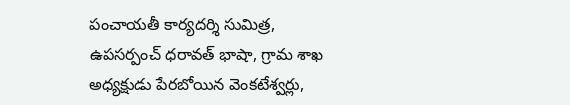పంచాయతీ కార్యదర్శి సుమిత్ర, ఉపసర్పంచ్ ధరావత్ భాషా, గ్రామ శాఖ అధ్యక్షుడు పేరబోయిన వెంకటేశ్వర్లు,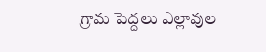గ్రామ పెద్దలు ఎల్లావుల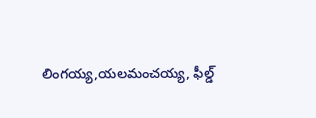లింగయ్య,యలమంచయ్య, ఫీల్డ్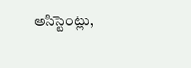అసిస్టెంట్లు,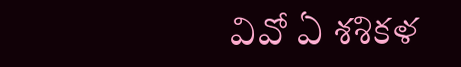వివో ఏ శశికళ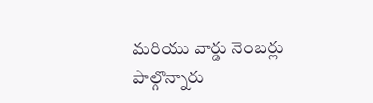మరియు వార్డు నెంబర్లు పాల్గొన్నారు